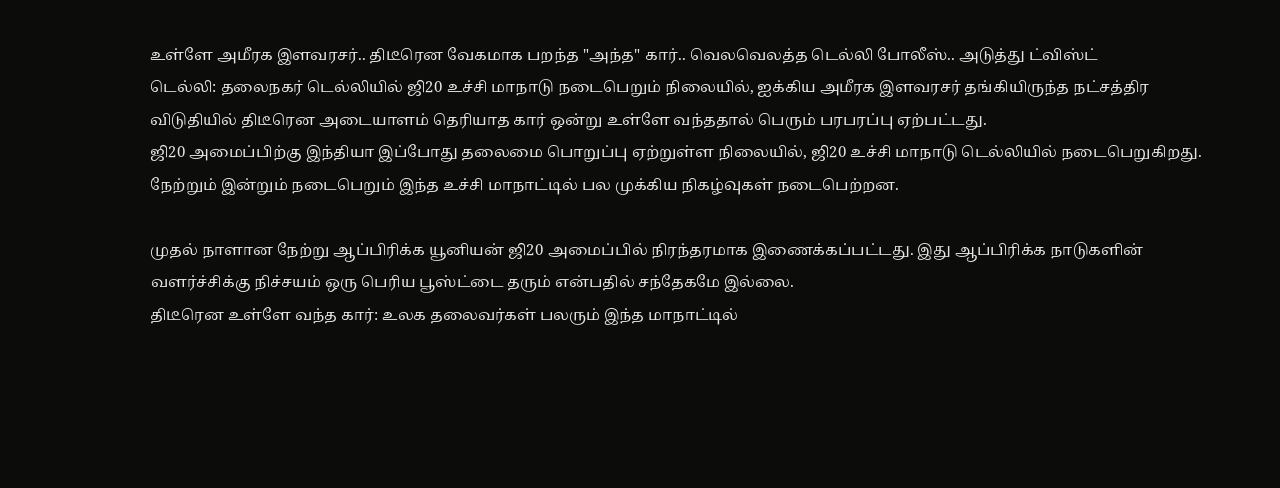உள்ளே அமீரக இளவரசர்.. திடீரென வேகமாக பறந்த "அந்த" கார்.. வெலவெலத்த டெல்லி போலீஸ்.. அடுத்து ட்விஸ்ட்
டெல்லி: தலைநகர் டெல்லியில் ஜி20 உச்சி மாநாடு நடைபெறும் நிலையில், ஐக்கிய அமீரக இளவரசர் தங்கியிருந்த நட்சத்திர விடுதியில் திடீரென அடையாளம் தெரியாத கார் ஒன்று உள்ளே வந்ததால் பெரும் பரபரப்பு ஏற்பட்டது.
ஜி20 அமைப்பிற்கு இந்தியா இப்போது தலைமை பொறுப்பு ஏற்றுள்ள நிலையில், ஜி20 உச்சி மாநாடு டெல்லியில் நடைபெறுகிறது. நேற்றும் இன்றும் நடைபெறும் இந்த உச்சி மாநாட்டில் பல முக்கிய நிகழ்வுகள் நடைபெற்றன.

முதல் நாளான நேற்று ஆப்பிரிக்க யூனியன் ஜி20 அமைப்பில் நிரந்தரமாக இணைக்கப்பட்டது. இது ஆப்பிரிக்க நாடுகளின் வளர்ச்சிக்கு நிச்சயம் ஒரு பெரிய பூஸ்ட்டை தரும் என்பதில் சந்தேகமே இல்லை.
திடீரென உள்ளே வந்த கார்: உலக தலைவர்கள் பலரும் இந்த மாநாட்டில்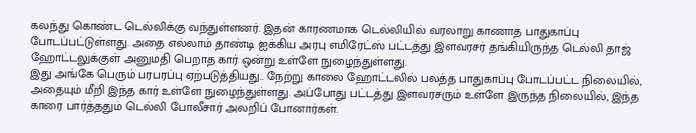கலந்து கொண்ட டெல்லிக்கு வந்துள்ளனர். இதன் காரணமாக டெல்லியில் வரலாறு காணாத பாதுகாப்பு போடப்பட்டுள்ளது. அதை எல்லாம் தாண்டி ஐக்கிய அரபு எமிரேட்ஸ் பட்டத்து இளவரசர் தங்கியிருந்த டெல்லி தாஜ் ஹோட்டலுக்குள் அனுமதி பெறாத கார் ஒன்று உள்ளே நுழைந்துள்ளது.
இது அங்கே பெரும் பரபரப்பு ஏற்படுத்தியது.. நேற்று காலை ஹோட்டலில் பலத்த பாதுகாப்பு போடப்பட்ட நிலையில், அதையும் மீறி இந்த கார் உள்ளே நுழைந்துள்ளது. அப்போது பட்டத்து இளவரசரும் உள்ளே இருந்த நிலையில், இந்த காரை பார்த்ததும் டெல்லி போலீசார் அலறிப் போனார்கள்.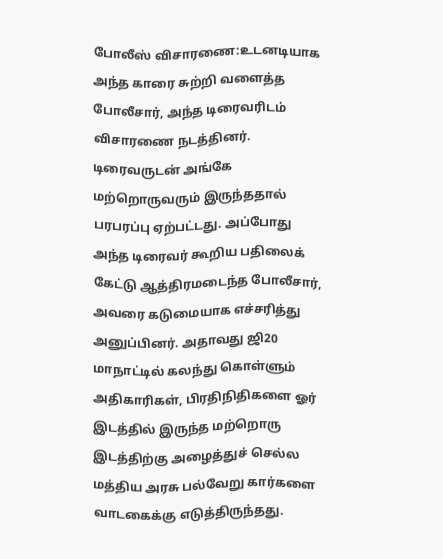போலீஸ் விசாரணை:உடனடியாக அந்த காரை சுற்றி வளைத்த போலீசார், அந்த டிரைவரிடம் விசாரணை நடத்தினர். டிரைவருடன் அங்கே மற்றொருவரும் இருந்ததால் பரபரப்பு ஏற்பட்டது. அப்போது அந்த டிரைவர் கூறிய பதிலைக் கேட்டு ஆத்திரமடைந்த போலீசார், அவரை கடுமையாக எச்சரித்து அனுப்பினர். அதாவது ஜி20 மாநாட்டில் கலந்து கொள்ளும் அதிகாரிகள், பிரதிநிதிகளை ஓர் இடத்தில் இருந்த மற்றொரு இடத்திற்கு அழைத்துச் செல்ல மத்திய அரசு பல்வேறு கார்களை வாடகைக்கு எடுத்திருந்தது.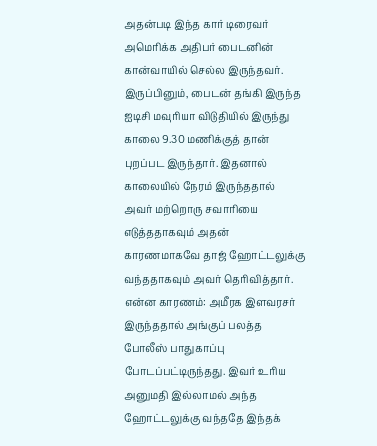அதன்படி இந்த கார் டிரைவர் அமெரிக்க அதிபர் பைடனின் கான்வாயில் செல்ல இருந்தவர். இருப்பினும், பைடன் தங்கி இருந்த ஐடிசி மவுரியா விடுதியில் இருந்து காலை 9.30 மணிக்குத் தான் புறப்பட இருந்தார். இதனால் காலையில் நேரம் இருந்ததால் அவர் மற்றொரு சவாரியை எடுத்ததாகவும் அதன் காரணமாகவே தாஜ் ஹோட்டலுக்கு வந்ததாகவும் அவர் தெரிவித்தார்.
என்ன காரணம்: அமீரக இளவரசர் இருந்ததால் அங்குப் பலத்த போலீஸ் பாதுகாப்பு போடப்பட்டிருந்தது. இவர் உரிய அனுமதி இல்லாமல் அந்த ஹோட்டலுக்கு வந்ததே இந்தக்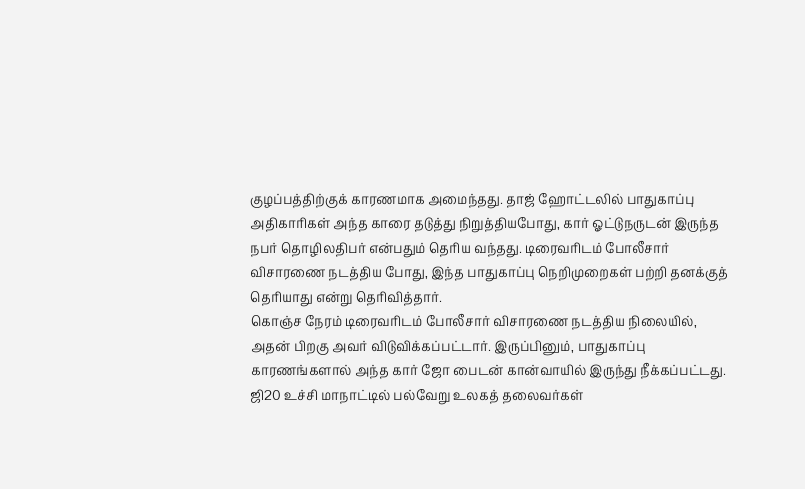குழப்பத்திற்குக் காரணமாக அமைந்தது. தாஜ் ஹோட்டலில் பாதுகாப்பு அதிகாரிகள் அந்த காரை தடுத்து நிறுத்தியபோது, கார் ஓட்டுநருடன் இருந்த நபர் தொழிலதிபர் என்பதும் தெரிய வந்தது. டிரைவரிடம் போலீசார் விசாரணை நடத்திய போது, இந்த பாதுகாப்பு நெறிமுறைகள் பற்றி தனக்குத் தெரியாது என்று தெரிவித்தார்.
கொஞ்ச நேரம் டிரைவரிடம் போலீசார் விசாரணை நடத்திய நிலையில், அதன் பிறகு அவர் விடுவிக்கப்பட்டார். இருப்பினும், பாதுகாப்பு காரணங்களால் அந்த கார் ஜோ பைடன் கான்வாயில் இருந்து நீக்கப்பட்டது.
ஜி20 உச்சி மாநாட்டில் பல்வேறு உலகத் தலைவர்கள்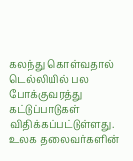கலந்து கொள்வதால் டெல்லியில் பல போக்குவரத்து கட்டுப்பாடுகள் விதிக்கப்பட்டுள்ளது. உலக தலைவர்களின்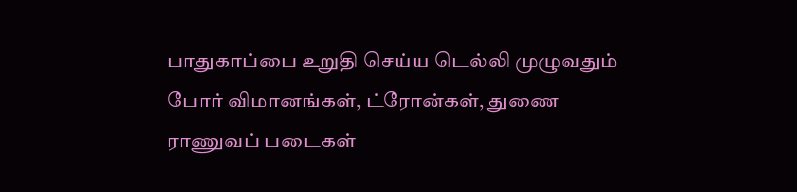பாதுகாப்பை உறுதி செய்ய டெல்லி முழுவதும் போர் விமானங்கள், ட்ரோன்கள், துணை ராணுவப் படைகள்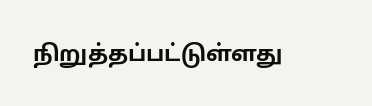நிறுத்தப்பட்டுள்ளது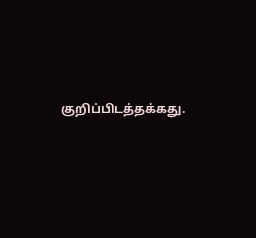குறிப்பிடத்தக்கது.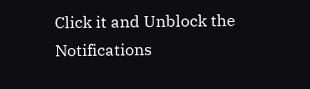Click it and Unblock the Notifications